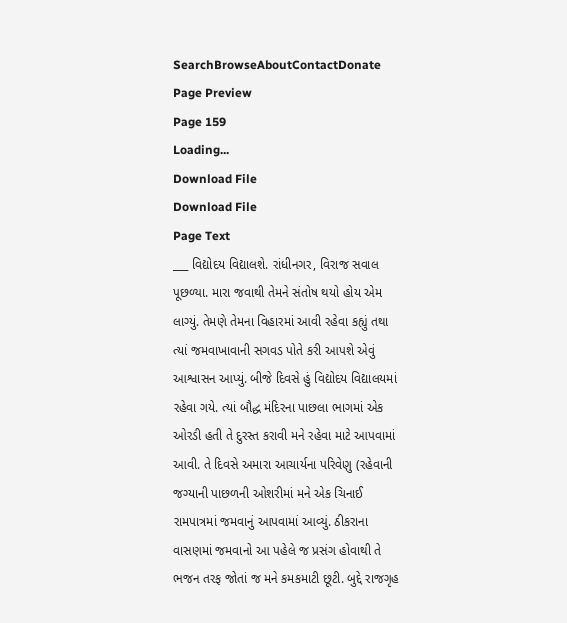SearchBrowseAboutContactDonate
Page Preview
Page 159
Loading...
Download File
Download File
Page Text
___ વિદ્યોદય વિદ્યાલશે. રાંધીનગર, વિરાજ સવાલ પૂછળ્યા. મારા જવાથી તેમને સંતોષ થયો હોય એમ લાગ્યું. તેમણે તેમના વિહારમાં આવી રહેવા કહ્યું તથા ત્યાં જમવાખાવાની સગવડ પોતે કરી આપશે એવું આશ્વાસન આપ્યું. બીજે દિવસે હું વિદ્યોદય વિદ્યાલયમાં રહેવા ગયે. ત્યાં બૌદ્ધ મંદિરના પાછલા ભાગમાં એક ઓરડી હતી તે દુરસ્ત કરાવી મને રહેવા માટે આપવામાં આવી. તે દિવસે અમારા આચાર્યના પરિવેણુ (રહેવાની જગ્યાની પાછળની ઓશરીમાં મને એક ચિનાઈ રામપાત્રમાં જમવાનું આપવામાં આવ્યું. ઠીકરાના વાસણમાં જમવાનો આ પહેલે જ પ્રસંગ હોવાથી તે ભજન તરફ જોતાં જ મને કમકમાટી છૂટી. બુદ્દે રાજગૃહ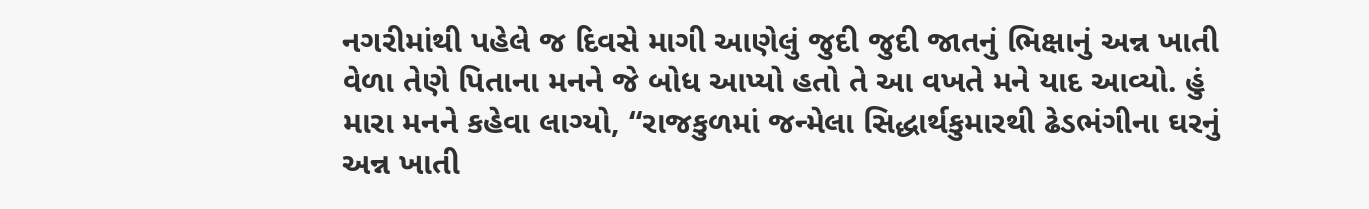નગરીમાંથી પહેલે જ દિવસે માગી આણેલું જુદી જુદી જાતનું ભિક્ષાનું અન્ન ખાતી વેળા તેણે પિતાના મનને જે બોધ આપ્યો હતો તે આ વખતે મને યાદ આવ્યો. હું મારા મનને કહેવા લાગ્યો, “રાજકુળમાં જન્મેલા સિદ્ધાર્થકુમારથી ઢેડભંગીના ઘરનું અન્ન ખાતી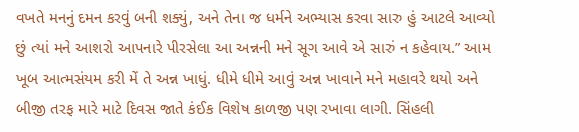વખતે મનનું દમન કરવું બની શક્યું, અને તેના જ ધર્મને અભ્યાસ કરવા સારુ હું આટલે આવ્યો છું ત્યાં મને આશરો આપનારે પીરસેલા આ અન્નની મને સૂગ આવે એ સારું ન કહેવાય.” આમ ખૂબ આત્મસંયમ કરી મેં તે અન્ન ખાધું. ધીમે ધીમે આવું અન્ન ખાવાને મને મહાવરે થયો અને બીજી તરફ મારે માટે દિવસ જાતે કંઈક વિશેષ કાળજી પણ રખાવા લાગી. સિંહલી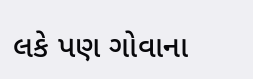લકે પણ ગોવાના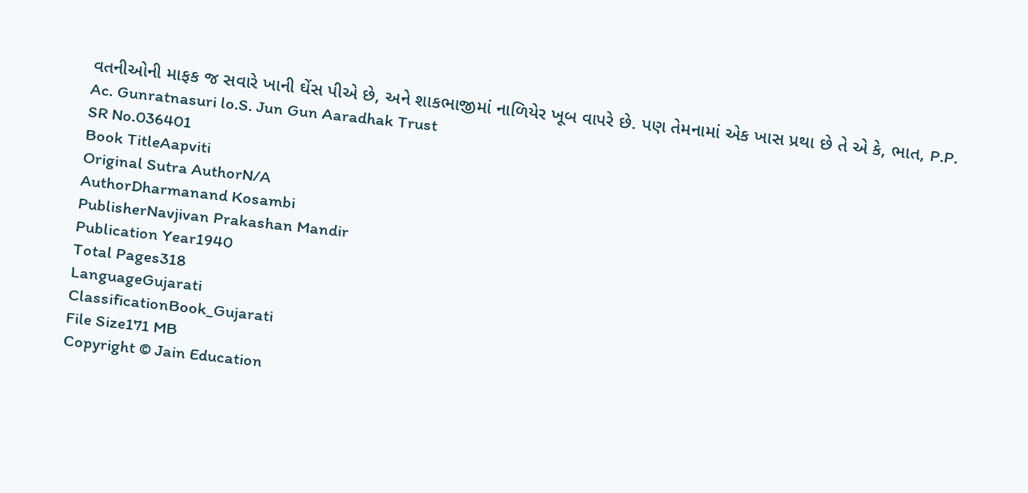વતનીઓની માફક જ સવારે ખાની ઘેંસ પીએ છે, અને શાકભાજીમાં નાળિયેર ખૂબ વાપરે છે. પણ તેમનામાં એક ખાસ પ્રથા છે તે એ કે, ભાત, P.P. Ac. Gunratnasuri lo.S. Jun Gun Aaradhak Trust
SR No.036401
Book TitleAapviti
Original Sutra AuthorN/A
AuthorDharmanand Kosambi
PublisherNavjivan Prakashan Mandir
Publication Year1940
Total Pages318
LanguageGujarati
ClassificationBook_Gujarati
File Size171 MB
Copyright © Jain Education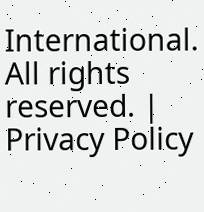International. All rights reserved. | Privacy Policy